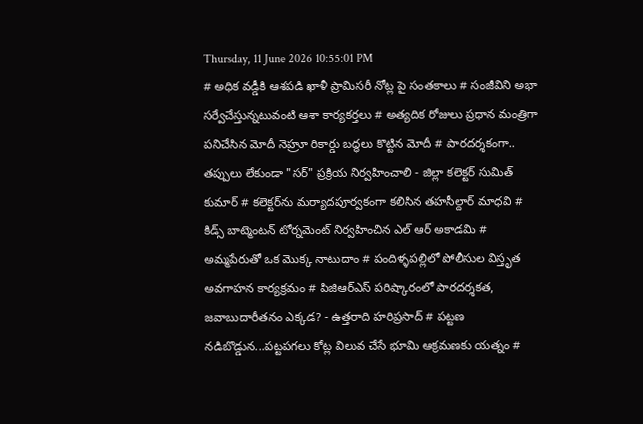Thursday, 11 June 2026 10:55:01 PM
# అధిక వడ్డీకి ఆశపడి ఖాళీ ప్రామిసరీ నోట్ల పై సంతకాలు # సంజీవిని అభా సర్వేచేస్తున్నటువంటి ఆశా కార్యకర్తలు # అత్యదిక రోజులు ప్రధాన మంత్రిగా పనిచేసిన మోదీ నెహ్రూ రికార్డు బద్ధలు కొట్టిన మోదీ # పారదర్శకంగా.. తప్పులు లేకుండా "సర్" ప్రక్రియ నిర్వహించాలి - జిల్లా కలెక్టర్ సుమిత్ కుమార్ # కలెక్టర్‌ను మర్యాదపూర్వకంగా కలిసిన తహసీల్దార్ మాధవి # కిడ్స్ బాట్మెంటన్ టోర్నమెంట్ నిర్వహించిన ఎల్ ఆర్ అకాడమి # అమ్మపేరుతో ఒక మొక్క నాటుదాం # పందిళ్ళపల్లిలో పోలీసుల విస్తృత అవగాహన కార్యక్రమం # పిజిఆర్ఎస్ పరిష్కారంలో పారదర్శకత, జవాబుదారీతనం ఎక్కడ? - ఉత్తరాది హరిప్రసాద్ # పట్టణ నడిబొడ్డున...పట్టపగలు కోట్ల విలువ చేసే భూమి ఆక్రమణకు యత్నం #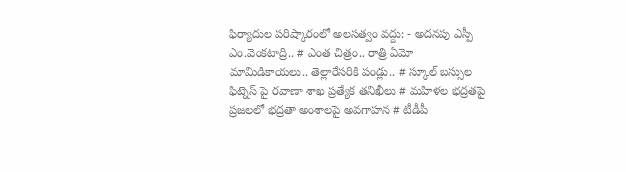ఫిర్యాదుల పరిష్కారంలో అలసత్వం వద్దు: - అదనపు ఎస్పీ ఎం.వెంకటాద్రి.. # ఎంత చిత్రం.. రాత్రి ఏమో మామిడికాయలు.. తెల్లారేసరికి పండ్లు.. # స్కూల్ బస్సుల ఫిట్నెస్ పై రవాణా శాఖ ప్రత్యేక తనిఖీలు # మహిళల భద్రతపై ప్రజలలో భద్రతా అంశాలపై అవగాహన # టీడీపీ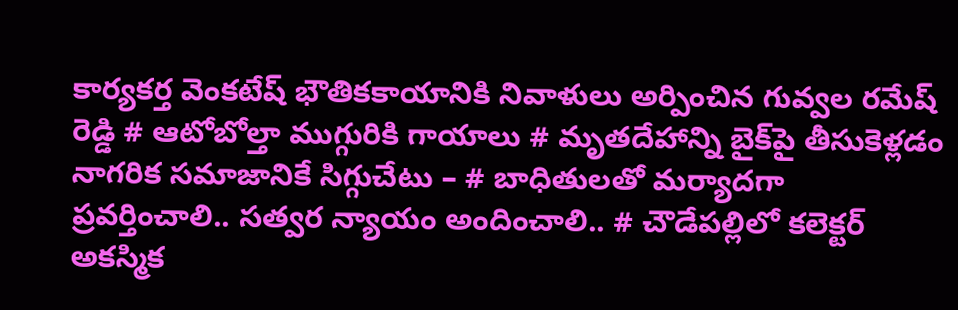కార్యకర్త వెంకటేష్ భౌతికకాయానికి నివాళులు అర్పించిన గువ్వల రమేష్ రెడ్డి # ఆటోబోల్తా ముగ్గురికి గాయాలు # మృతదేహాన్ని బైక్‌పై తీసుకెళ్లడం నాగరిక సమాజానికే సిగ్గుచేటు – # బాధితులతో మర్యాదగా ప్రవర్తించాలి.. సత్వర న్యాయం అందించాలి.. # చౌడేపల్లిలో కలెక్టర్ అకస్మిక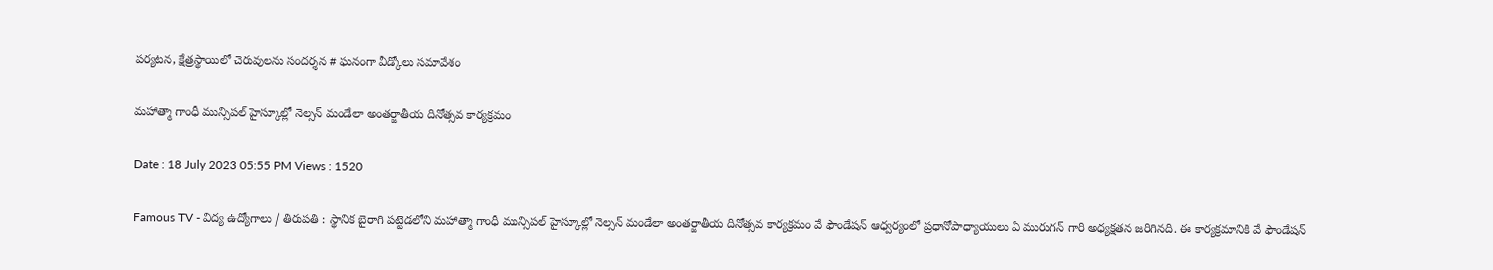పర్యటన, క్షేత్రస్థాయిలో చెరువులను సందర్శన # ఘనంగా వీడ్కోలు సమావేశం

మహాత్మా గాంధీ మున్సిపల్ హైస్కూల్లో నెల్సన్ మండేలా అంతర్జాతీయ దినోత్సవ కార్యక్రమం

Date : 18 July 2023 05:55 PM Views : 1520

Famous TV - విద్య ఉద్యోగాలు / తిరుపతి : స్థానిక బైరాగి పట్టెడలోని మహాత్మా గాంధీ మున్సిపల్ హైస్కూల్లో నెల్సన్ మండేలా అంతర్జాతీయ దినోత్సవ కార్యక్రమం వే ఫౌండేషన్ ఆధ్వర్యంలో ప్రధానోపాధ్యాయులు ఏ మురుగన్ గారి అధ్యక్షతన జరిగినది. ఈ కార్యక్రమానికి వే ఫౌండేషన్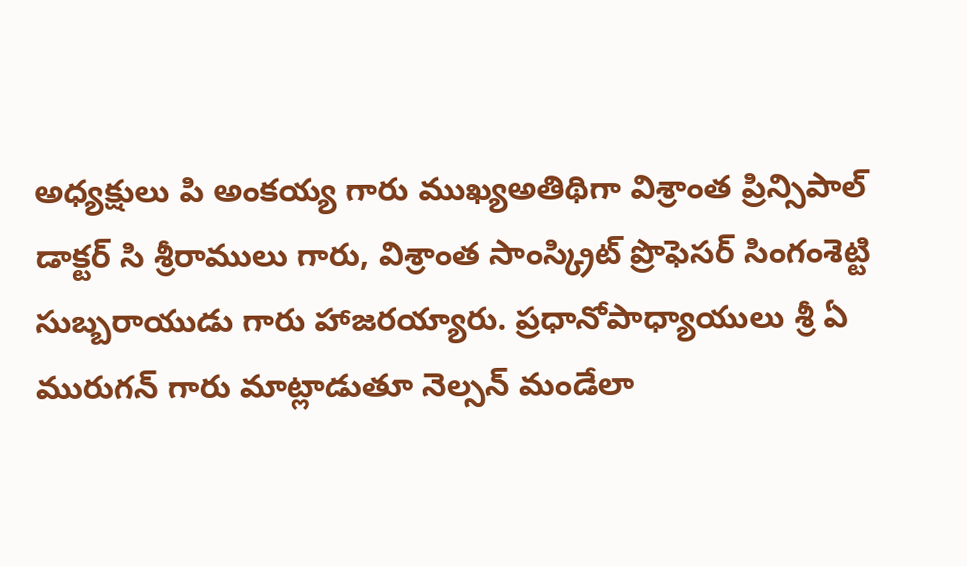అధ్యక్షులు పి అంకయ్య గారు ముఖ్యఅతిథిగా విశ్రాంత ప్రిన్సిపాల్ డాక్టర్ సి శ్రీరాములు గారు, విశ్రాంత సాంస్క్రిట్ ప్రొఫెసర్ సింగంశెట్టి సుబ్బరాయుడు గారు హాజరయ్యారు. ప్రధానోపాధ్యాయులు శ్రీ ఏ మురుగన్ గారు మాట్లాడుతూ నెల్సన్ మండేలా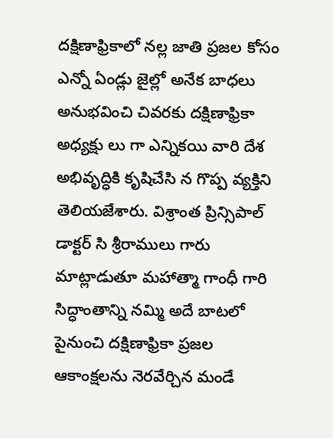దక్షిణాఫ్రికాలో నల్ల జాతి ప్రజల కోసం ఎన్నో ఏండ్లు జైల్లో అనేక బాధలు అనుభవించి చివరకు దక్షిణాఫ్రికా అధ్యక్షు లు గా ఎన్నికయి వారి దేశ అభివృద్ధికి కృషిచేసి న గొప్ప వ్యక్తిని తెలియజేశారు. విశ్రాంత ప్రిన్సిపాల్ డాక్టర్ సి శ్రీరాములు గారు మాట్లాడుతూ మహాత్మా గాంధీ గారి సిద్ధాంతాన్ని నమ్మి అదే బాటలో పైనుంచి దక్షిణాఫ్రికా ప్రజల ఆకాంక్షలను నెరవేర్చిన మండే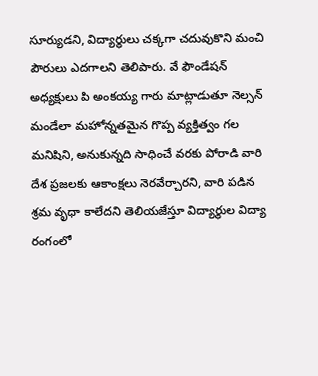సూర్యుడని, విద్యార్థులు చక్కగా చదువుకొని మంచి పౌరులు ఎదగాలని తెలిపారు. వే ఫౌండేషన్ అధ్యక్షులు పి అంకయ్య గారు మాట్లాడుతూ నెల్సన్ మండేలా మహోన్నతమైన గొప్ప వ్యక్తిత్వం గల మనిషిని, అనుకున్నది సాధించే వరకు పోరాడి వారి దేశ ప్రజలకు ఆకాంక్షలు నెరవేర్చారని, వారి పడిన శ్రమ వృధా కాలేదని తెలియజేస్తూ విద్యార్థుల విద్యా రంగంలో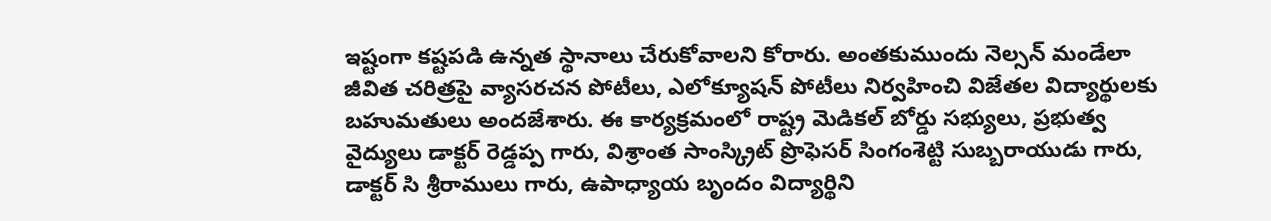ఇష్టంగా కష్టపడి ఉన్నత స్థానాలు చేరుకోవాలని కోరారు. అంతకుముందు నెల్సన్ మండేలా జీవిత చరిత్రపై వ్యాసరచన పోటీలు, ఎలోక్యూషన్ పోటీలు నిర్వహించి విజేతల విద్యార్థులకు బహుమతులు అందజేశారు. ఈ కార్యక్రమంలో రాష్ట్ర మెడికల్ బోర్డు సభ్యులు, ప్రభుత్వ వైద్యులు డాక్టర్ రెడ్డప్ప గారు, విశ్రాంత సాంస్క్రిట్ ప్రొఫెసర్ సింగంశెట్టి సుబ్బరాయుడు గారు, డాక్టర్ సి శ్రీరాములు గారు, ఉపాధ్యాయ బృందం విద్యార్థిని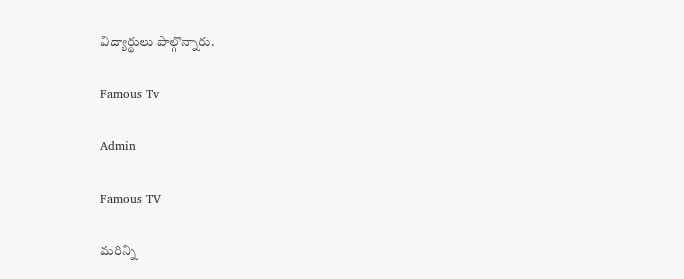విద్యార్థులు పాల్గొన్నారు.

Famous Tv

Admin

Famous TV

మరిన్ని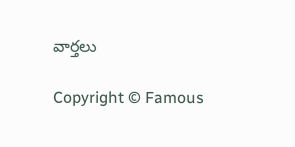వార్తలు

Copyright © Famous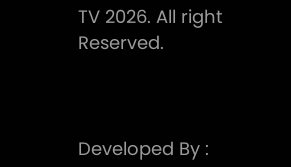TV 2026. All right Reserved.



Developed By :